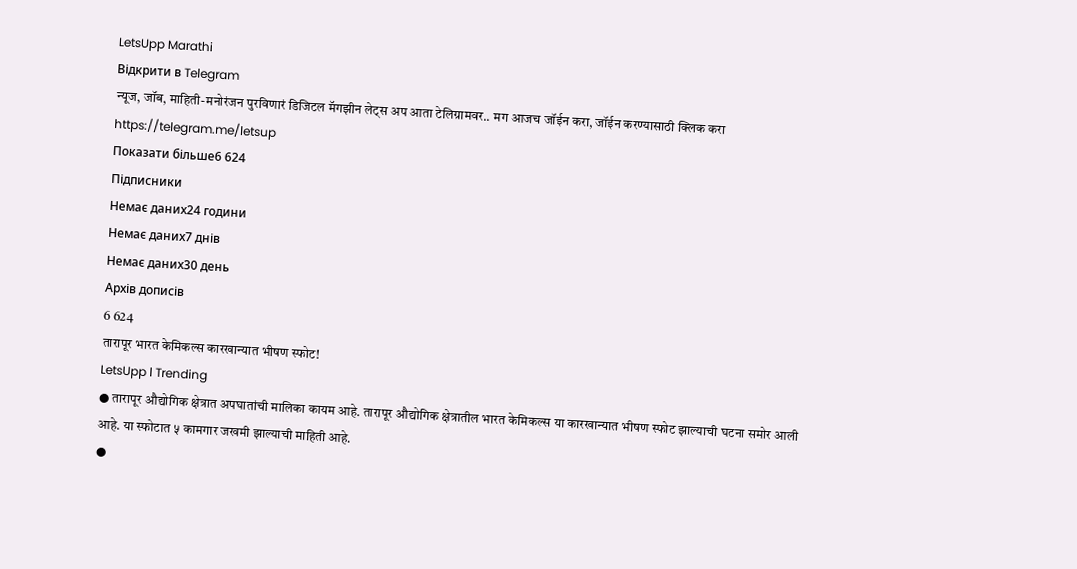LetsUpp Marathi
Відкрити в Telegram
न्यूज, जॉब, माहिती-मनोरंजन पुरविणारं डिजिटल मॅगझीन लेट्स अप आता टेलिग्रामवर.. मग आजच जॉईन करा, जॉईन करण्यासाठी क्लिक करा https://telegram.me/letsup
Показати більше6 624
Підписники
Немає даних24 години
Немає даних7 днів
Немає даних30 день
Архів дописів
6 624
तारापूर भारत केमिकल्स कारखान्यात भीषण स्फोट!
LetsUpp l Trending
● तारापूर औद्योगिक क्षेत्रात अपघातांची मालिका कायम आहे. तारापूर औद्योगिक क्षेत्रातील भारत केमिकल्स या कारखान्यात भीषण स्फोट झाल्याची घटना समोर आली आहे. या स्फोटात ५ कामगार जखमी झाल्याची माहिती आहे.
●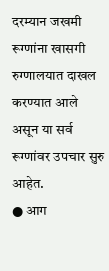दरम्यान जखमी रूग्णांना खासगी रुग्णालयात दाखल करण्यात आले असून या सर्व रूग्णांवर उपचार सुरु आहेत.
● आग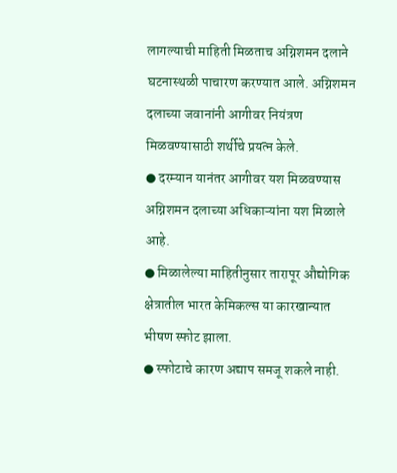लागल्याची माहिती मिळताच अग्निशमन दलाने घटनास्थळी पाचारण करण्यात आले. अग्निशमन दलाच्या जवानांनी आगीवर नियंत्रण मिळवण्यासाठी शर्थीचे प्रयत्न केले.
● दरम्यान यानंतर आगीवर यश मिळवण्यास अग्निशमन दलाच्या अधिकाऱ्यांना यश मिळाले आहे.
● मिळालेल्या माहितीनुसार तारापूर औद्योगिक क्षेत्रातील भारत केमिकल्स या कारखान्यात भीषण स्फोट झाला.
● स्फोटाचे कारण अद्याप समजू शकले नाही.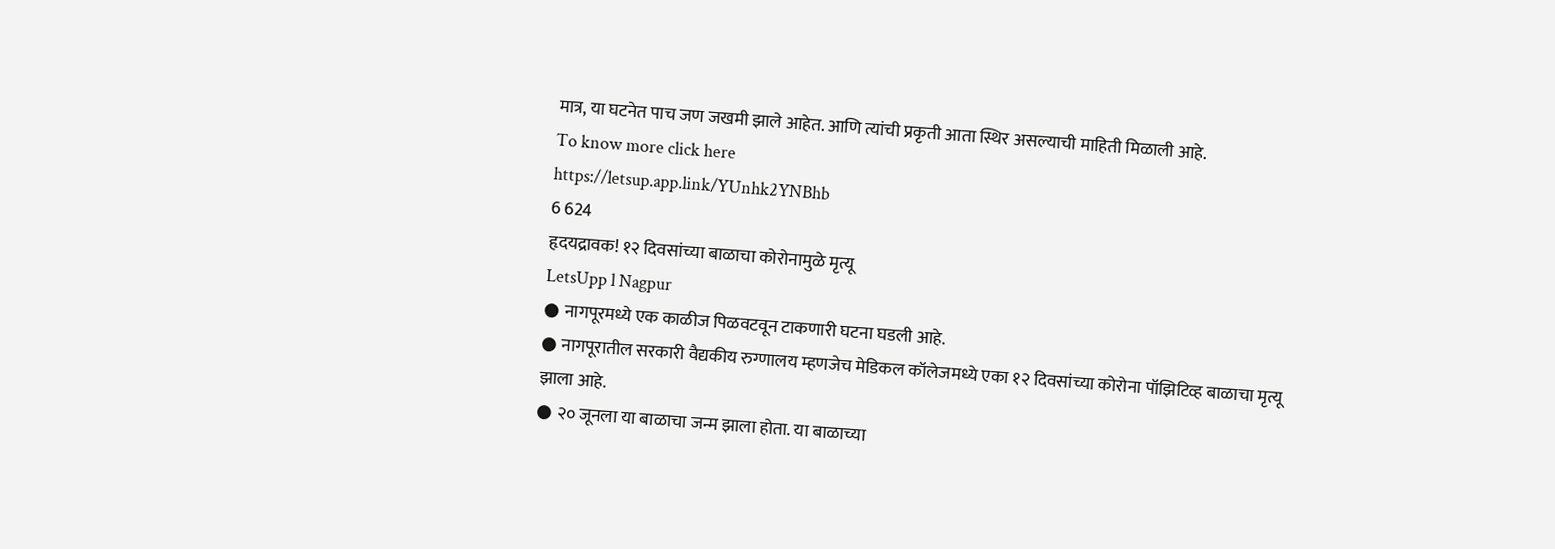मात्र, या घटनेत पाच जण जखमी झाले आहेत. आणि त्यांची प्रकृती आता स्थिर असल्याची माहिती मिळाली आहे.
To know more click here
https://letsup.app.link/YUnhk2YNBhb
6 624
हृदयद्रावक! १२ दिवसांच्या बाळाचा कोरोनामुळे मृत्यू
LetsUpp l Nagpur
● नागपूरमध्ये एक काळीज पिळवटवून टाकणारी घटना घडली आहे.
● नागपूरातील सरकारी वैद्यकीय रुग्णालय म्हणजेच मेडिकल कॉलेजमध्ये एका १२ दिवसांच्या कोरोना पॉझिटिव्ह बाळाचा मृत्यू झाला आहे.
● २० जूनला या बाळाचा जन्म झाला होता. या बाळाच्या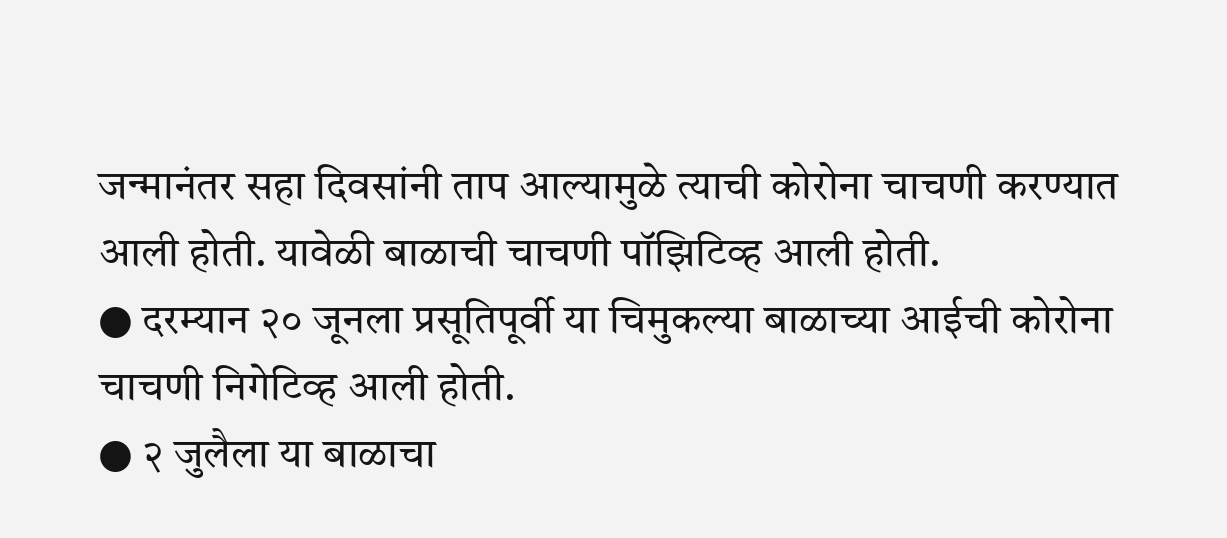जन्मानंतर सहा दिवसांनी ताप आल्यामुळे त्याची कोरोना चाचणी करण्यात आली होती. यावेळी बाळाची चाचणी पॉझिटिव्ह आली होती.
● दरम्यान २० जूनला प्रसूतिपूर्वी या चिमुकल्या बाळाच्या आईची कोरोना चाचणी निगेटिव्ह आली होती.
● २ जुलैला या बाळाचा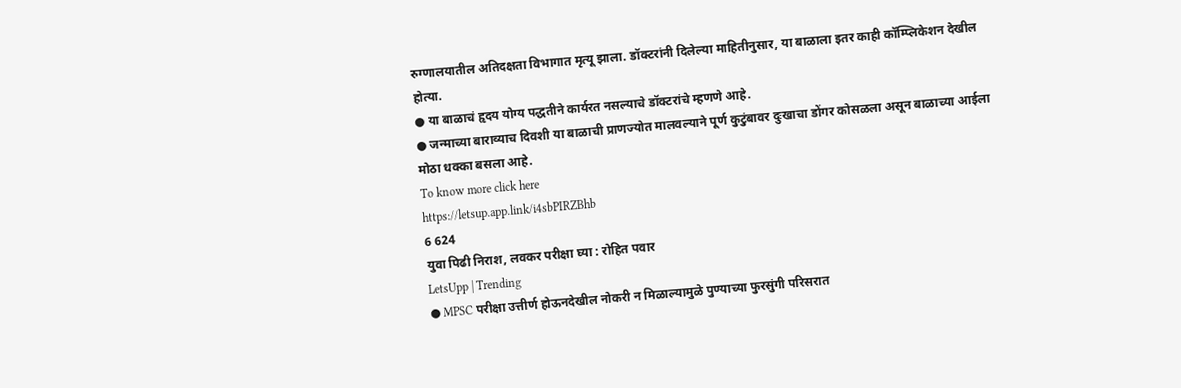रुग्णालयातील अतिदक्षता विभागात मृत्यू झाला. डॉक्टरांनी दिलेल्या माहितीनुसार, या बाळाला इतर काही कॉम्प्लिकेशन देखील होत्या.
● या बाळाचं हृदय योग्य पद्धतीने कार्यरत नसल्याचे डॉक्टरांचे म्हणणे आहे.
● जन्माच्या बाराव्याच दिवशी या बाळाची प्राणज्योत मालवल्याने पूर्ण कुटुंबावर दुःखाचा डोंगर कोसळला असून बाळाच्या आईला मोठा धक्का बसला आहे.
To know more click here
https://letsup.app.link/i4sbPIRZBhb
6 624
युवा पिढी निराश, लवकर परीक्षा घ्या : रोहित पवार
LetsUpp | Trending
● MPSC परीक्षा उत्तीर्ण होऊनदेखील नोकरी न मिळाल्यामुळे पुण्याच्या फुरसुंगी परिसरात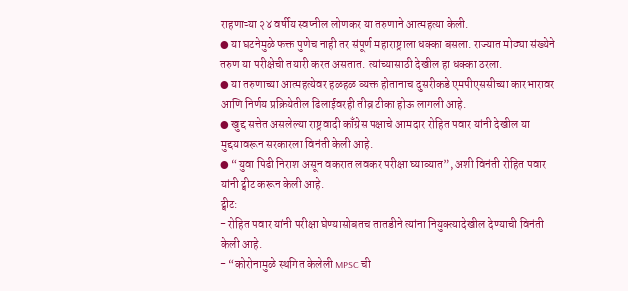राहणाऱ्या २४ वर्षीय स्वप्नील लोणकर या तरुणाने आत्महत्या केली.
● या घटनेमुळे फक्त पुणेच नाही तर संपूर्ण महाराष्ट्राला धक्का बसला. राज्यात मोठ्या संख्येने तरुण या परीक्षेची तयारी करत असतात. त्यांच्यासाठी देखील हा धक्का ठरला.
● या तरुणाच्या आत्महत्येवर हळहळ व्यक्त होतानाच दुसरीकडे एमपीएससीच्या कारभारावर आणि निर्णय प्रक्रियेतील ढिलाईवरही तीव्र टीका होऊ लागली आहे.
● खुद्द सत्तेत असलेल्या राष्ट्रवादी काँग्रेस पक्षाचे आमदार रोहित पवार यांनी देखील या मुद्दयावरून सरकारला विनंती केली आहे.
● “युवा पिढी निराश असून वकरात लवकर परीक्षा घ्याव्यात”, अशी विनंती रोहित पवार यांनी ट्वीट करून केली आहे.
ट्वीट:
- रोहित पवार यांनी परीक्षा घेण्यासोबतच तातडीने त्यांना नियुक्त्यादेखील देण्याची विनंती केली आहे.
- “कोरोनामुळे स्थगित केलेली MPSC ची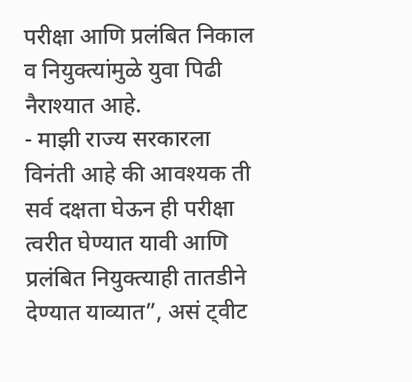परीक्षा आणि प्रलंबित निकाल व नियुक्त्यांमुळे युवा पिढी नैराश्यात आहे.
- माझी राज्य सरकारला विनंती आहे की आवश्यक ती सर्व दक्षता घेऊन ही परीक्षा त्वरीत घेण्यात यावी आणि प्रलंबित नियुक्त्याही तातडीने देण्यात याव्यात”, असं ट्वीट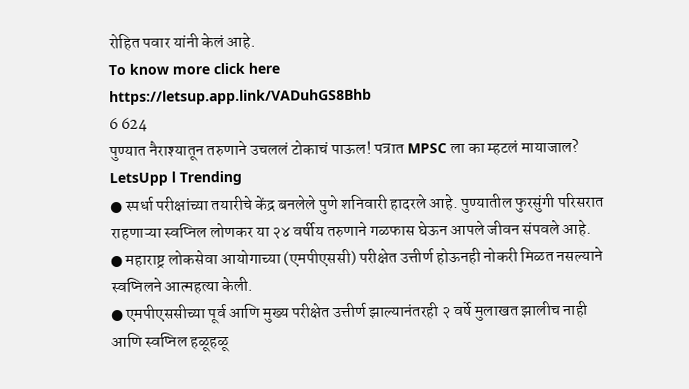रोहित पवार यांनी केलं आहे.
To know more click here
https://letsup.app.link/VADuhGS8Bhb
6 624
पुण्यात नैराश्यातून तरुणाने उचललं टोकाचं पाऊल! पत्रात MPSC ला का म्हटलं मायाजाल?
LetsUpp l Trending
● स्पर्धा परीक्षांच्या तयारीचे केंद्र बनलेले पुणे शनिवारी हादरले आहे. पुण्यातील फुरसुंगी परिसरात राहणाऱ्या स्वप्निल लोणकर या २४ वर्षीय तरुणाने गळफास घेऊन आपले जीवन संपवले आहे.
● महाराष्ट्र लोकसेवा आयोगाच्या (एमपीएससी) परीक्षेत उत्तीर्ण होऊनही नोकरी मिळत नसल्याने स्वप्निलने आत्महत्या केली.
● एमपीएससीच्या पूर्व आणि मुख्य परीक्षेत उत्तीर्ण झाल्यानंतरही २ वर्षे मुलाखत झालीच नाही आणि स्वप्निल हळूहळू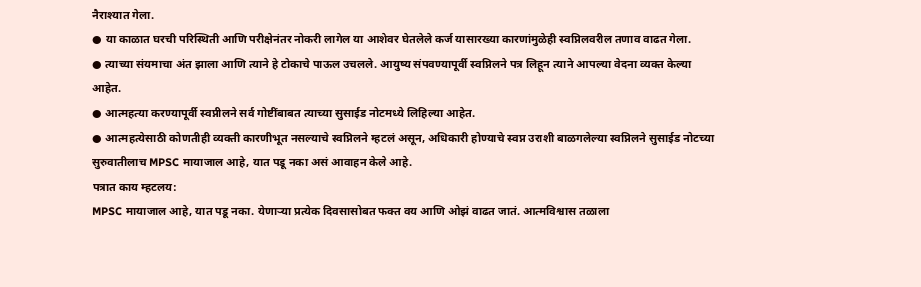नैराश्यात गेला.
● या काळात घरची परिस्थिती आणि परीक्षेनंतर नोकरी लागेल या आशेवर घेतलेले कर्ज यासारख्या कारणांमुळेही स्वप्निलवरील तणाव वाढत गेला.
● त्याच्या संयमाचा अंत झाला आणि त्याने हे टोकाचे पाऊल उचलले. आयुष्य संपवण्यापूर्वी स्वप्निलने पत्र लिहून त्याने आपल्या वेदना व्यक्त केल्या आहेत.
● आत्महत्या करण्यापूर्वी स्वप्नीलने सर्व गोष्टींबाबत त्याच्या सुसाईड नोटमध्ये लिहिल्या आहेत.
● आत्महत्येसाठी कोणतीही व्यक्ती कारणीभूत नसल्याचे स्वप्निलने म्हटलं असून, अधिकारी होण्याचे स्वप्न उराशी बाळगलेल्या स्वप्निलने सुसाईड नोटच्या सुरुवातीलाच MPSC मायाजाल आहे, यात पडू नका असं आवाहन केले आहे.
पत्रात काय म्हटलय:
MPSC मायाजाल आहे, यात पडू नका. येणाऱ्या प्रत्येक दिवसासोबत फक्त वय आणि ओझं वाढत जातं. आत्मविश्वास तळाला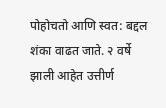पोहोचतो आणि स्वत: बद्दल शंका वाढत जाते. २ वर्षे झाली आहेत उत्तीर्ण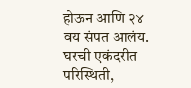होऊन आणि २४ वय संपत आलंय. घरची एकंदरीत परिस्थिती,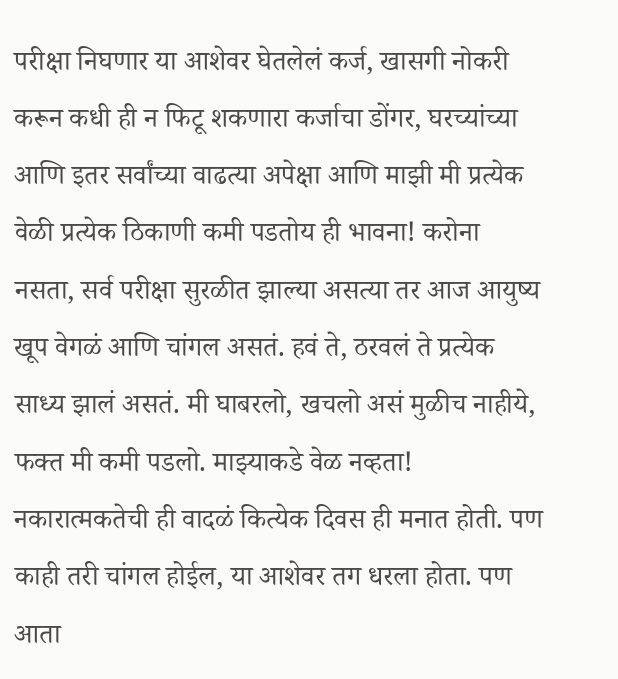परीक्षा निघणार या आशेवर घेतलेलं कर्ज, खासगी नोकरी करून कधी ही न फिटू शकणारा कर्जाचा डोंगर, घरच्यांच्या आणि इतर सर्वांच्या वाढत्या अपेक्षा आणि माझी मी प्रत्येक वेळी प्रत्येक ठिकाणी कमी पडतोय ही भावना! करोना नसता, सर्व परीक्षा सुरळीत झाल्या असत्या तर आज आयुष्य खूप वेगळं आणि चांगल असतं. हवं ते, ठरवलं ते प्रत्येक साध्य झालं असतं. मी घाबरलो, खचलो असं मुळीच नाहीये, फक्त मी कमी पडलो. माझ्याकडे वेळ नव्हता!
नकारात्मकतेची ही वादळं कित्येक दिवस ही मनात होती. पण काही तरी चांगल होईल, या आशेवर तग धरला होता. पण आता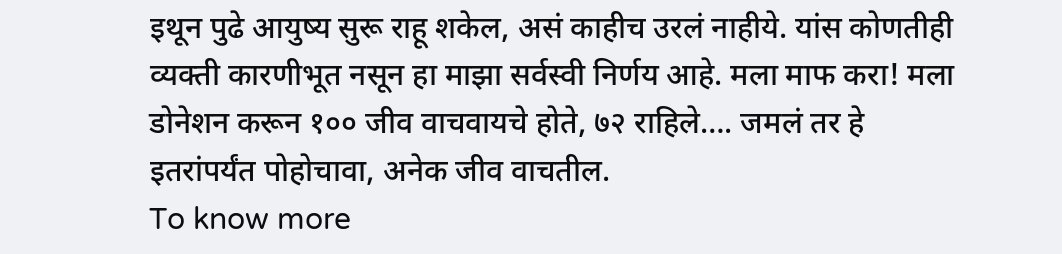इथून पुढे आयुष्य सुरू राहू शकेल, असं काहीच उरलं नाहीये. यांस कोणतीही व्यक्ती कारणीभूत नसून हा माझा सर्वस्वी निर्णय आहे. मला माफ करा! मला डोनेशन करून १०० जीव वाचवायचे होते, ७२ राहिले…. जमलं तर हे इतरांपर्यंत पोहोचावा, अनेक जीव वाचतील.
To know more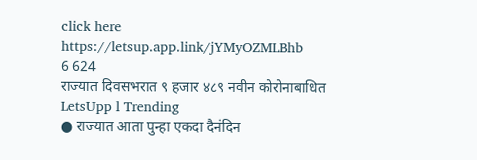click here
https://letsup.app.link/jYMyOZMLBhb
6 624
राज्यात दिवसभरात ९ हजार ४८९ नवीन कोरोनाबाधित
LetsUpp l Trending
● राज्यात आता पुन्हा एकदा दैनंदिन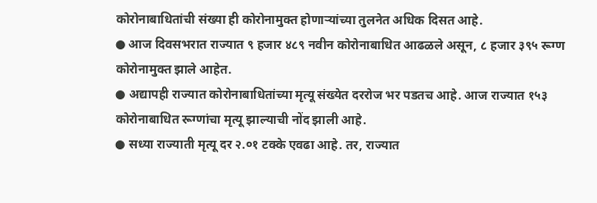कोरोनाबाधितांची संख्या ही कोरोनामुक्त होणाऱ्यांच्या तुलनेत अधिक दिसत आहे.
● आज दिवसभरात राज्यात ९ हजार ४८९ नवीन कोरोनाबाधित आढळले असून, ८ हजार ३९५ रूग्ण कोरोनामुक्त झाले आहेत.
● अद्यापही राज्यात कोरोनाबाधितांच्या मृत्यू संख्येत दररोज भर पडतच आहे. आज राज्यात १५३ कोरोनाबाधित रूग्णांचा मृत्यू झाल्याची नोंद झाली आहे.
● सध्या राज्याती मृत्यू दर २.०१ टक्के एवढा आहे. तर, राज्यात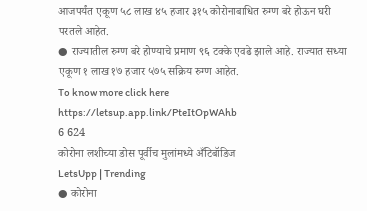आजपर्यंत एकूण ५८ लाख ४५ हजार ३१५ कोरोनाबाधित रुग्ण बरे होऊन घरी परतले आहेत.
● राज्यातील रुग्ण बरे होण्याचे प्रमाण ९६ टक्के एवढे झाले आहे. राज्यात सध्या एकूण १ लाख १७ हजार ५७५ सक्रिय रुग्ण आहेत.
To know more click here
https://letsup.app.link/PteItOpWAhb
6 624
कोरोना लशीच्या डोस पूर्वीच मुलांमध्ये अँटिबॉडिज
LetsUpp | Trending
● कोरोना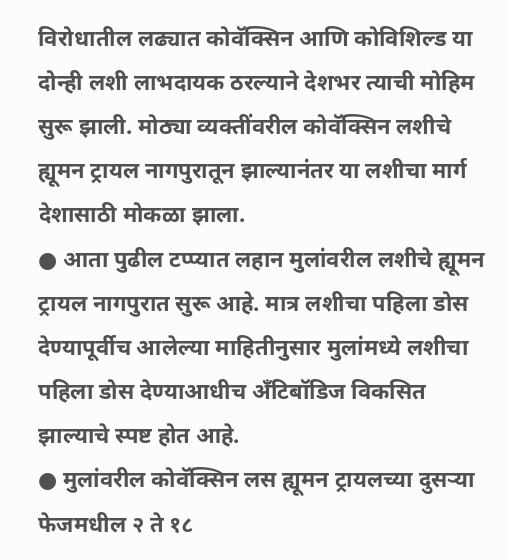विरोधातील लढ्यात कोवॅक्सिन आणि कोविशिल्ड या दोन्ही लशी लाभदायक ठरल्याने देशभर त्याची मोहिम सुरू झाली. मोठ्या व्यक्तींवरील कोवॅक्सिन लशीचे ह्यूमन ट्रायल नागपुरातून झाल्यानंतर या लशीचा मार्ग देशासाठी मोकळा झाला.
● आता पुढील टप्प्यात लहान मुलांवरील लशीचे ह्यूमन ट्रायल नागपुरात सुरू आहे. मात्र लशीचा पहिला डोस देण्यापूर्वीच आलेल्या माहितीनुसार मुलांमध्ये लशीचा पहिला डोस देण्याआधीच अँटिबॉडिज विकसित झाल्याचे स्पष्ट होत आहे.
● मुलांवरील कोवॅक्सिन लस ह्यूमन ट्रायलच्या दुसऱ्या फेजमधील २ ते १८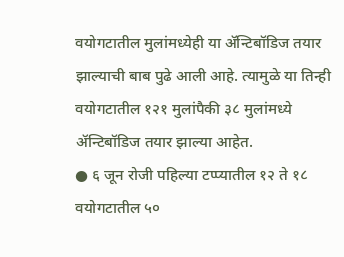वयोगटातील मुलांमध्येही या ॲन्टिबॉडिज तयार झाल्याची बाब पुढे आली आहे. त्यामुळे या तिन्ही वयोगटातील १२१ मुलांपैकी ३८ मुलांमध्ये ॲन्टिबॉडिज तयार झाल्या आहेत.
● ६ जून रोजी पहिल्या टप्प्यातील १२ ते १८ वयोगटातील ५०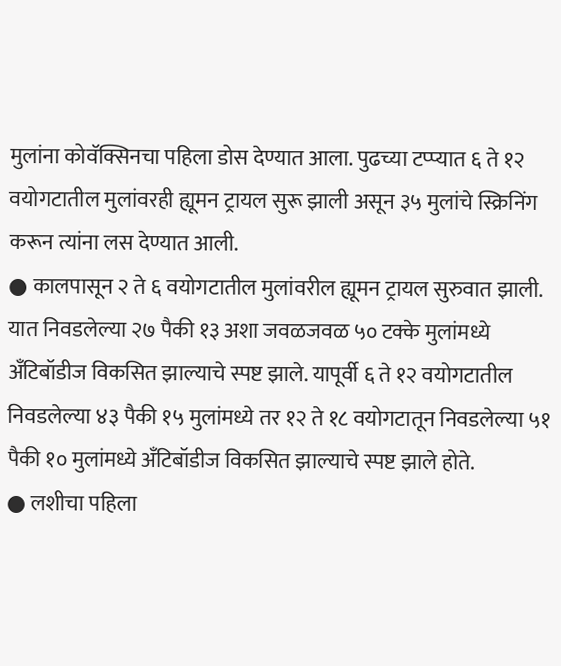मुलांना कोवॅक्सिनचा पहिला डोस देण्यात आला. पुढच्या टप्प्यात ६ ते १२ वयोगटातील मुलांवरही ह्यूमन ट्रायल सुरू झाली असून ३५ मुलांचे स्क्रिनिंग करून त्यांना लस देण्यात आली.
● कालपासून २ ते ६ वयोगटातील मुलांवरील ह्यूमन ट्रायल सुरुवात झाली. यात निवडलेल्या २७ पैकी १३ अशा जवळजवळ ५० टक्के मुलांमध्ये अँटिबॉडीज विकसित झाल्याचे स्पष्ट झाले. यापूर्वी ६ ते १२ वयोगटातील निवडलेल्या ४३ पैकी १५ मुलांमध्ये तर १२ ते १८ वयोगटातून निवडलेल्या ५१ पैकी १० मुलांमध्ये अँटिबॉडीज विकसित झाल्याचे स्पष्ट झाले होते.
● लशीचा पहिला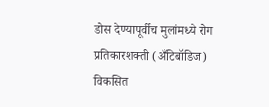डोस देण्यापूर्वीच मुलांमध्ये रोग प्रतिकारशक्ती (अँटिबॉडिज) विकसित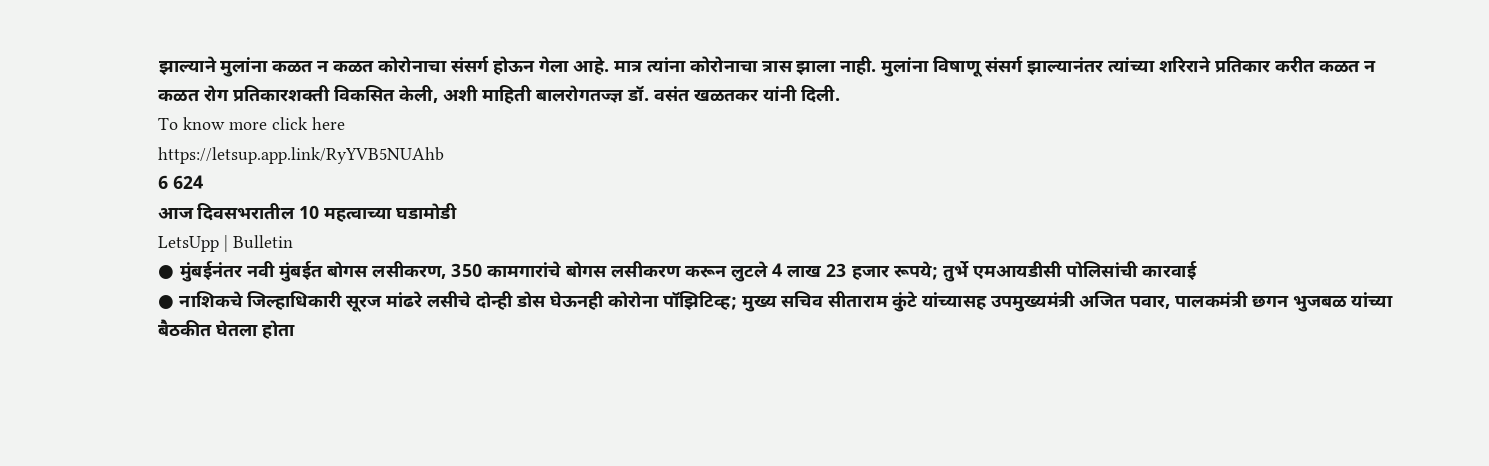झाल्याने मुलांना कळत न कळत कोरोनाचा संसर्ग होऊन गेला आहे. मात्र त्यांना कोरोनाचा त्रास झाला नाही. मुलांना विषाणू संसर्ग झाल्यानंतर त्यांच्या शरिराने प्रतिकार करीत कळत न कळत रोग प्रतिकारशक्ती विकसित केली, अशी माहिती बालरोगतज्ज्ञ डॉ. वसंत खळतकर यांनी दिली.
To know more click here
https://letsup.app.link/RyYVB5NUAhb
6 624
आज दिवसभरातील 10 महत्वाच्या घडामोडी
LetsUpp | Bulletin
● मुंबईनंतर नवी मुंबईत बोगस लसीकरण, 350 कामगारांचे बोगस लसीकरण करून लुटले 4 लाख 23 हजार रूपये; तुर्भे एमआयडीसी पोलिसांची कारवाई
● नाशिकचे जिल्हाधिकारी सूरज मांढरे लसीचे दोन्ही डोस घेऊनही कोरोना पॉझिटिव्ह; मुख्य सचिव सीताराम कुंटे यांच्यासह उपमुख्यमंत्री अजित पवार, पालकमंत्री छगन भुजबळ यांच्या बैठकीत घेतला होता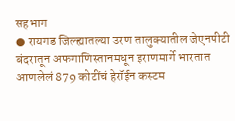सहभाग
● रायगड जिल्ह्यातल्या उरण तालुक्यातील जेएनपीटी बंदरातून अफगाणिस्तानमधून इराणमार्गे भारतात आणलेलं 879 कोटींचं हेरॉईन कस्टम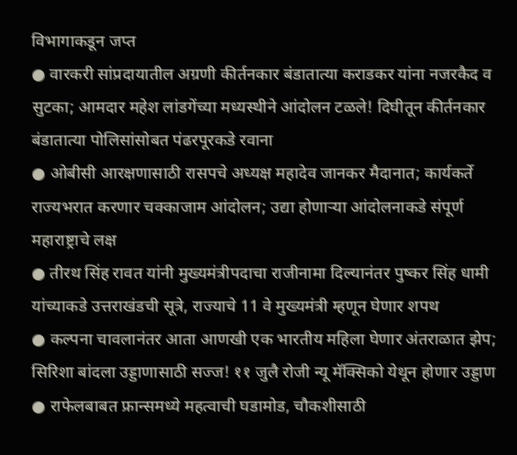विभागाकडून जप्त
● वारकरी सांप्रदायातील अग्रणी कीर्तनकार बंडातात्या कराडकर यांना नजरकैद व सुटका; आमदार महेश लांडगेंच्या मध्यस्थीने आंदोलन टळले! दिघीतून कीर्तनकार बंडातात्या पोलिसांसोबत पंढरपूरकडे रवाना
● ओबीसी आरक्षणासाठी रासपचे अध्यक्ष महादेव जानकर मैदानात; कार्यकर्ते राज्यभरात करणार चक्काजाम आंदोलन; उद्या होणाऱ्या आंदोलनाकडे संपूर्ण महाराष्ट्राचे लक्ष
● तीरथ सिंह रावत यांनी मुख्यमंत्रीपदाचा राजीनामा दिल्यानंतर पुष्कर सिंह धामी यांच्याकडे उत्तराखंडची सूत्रे, राज्याचे 11 वे मुख्यमंत्री म्हणून घेणार शपथ
● कल्पना चावलानंतर आता आणखी एक भारतीय महिला घेणार अंतराळात झेप; सिरिशा बांदला उड्डाणासाठी सज्ज! ११ जुलै रोजी न्यू मॅक्सिको येथून होणार उड्डाण
● राफेलबाबत फ्रान्समध्ये महत्वाची घडामोड, चौकशीसाठी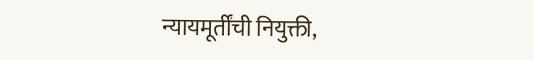न्यायमूर्तींची नियुक्ती,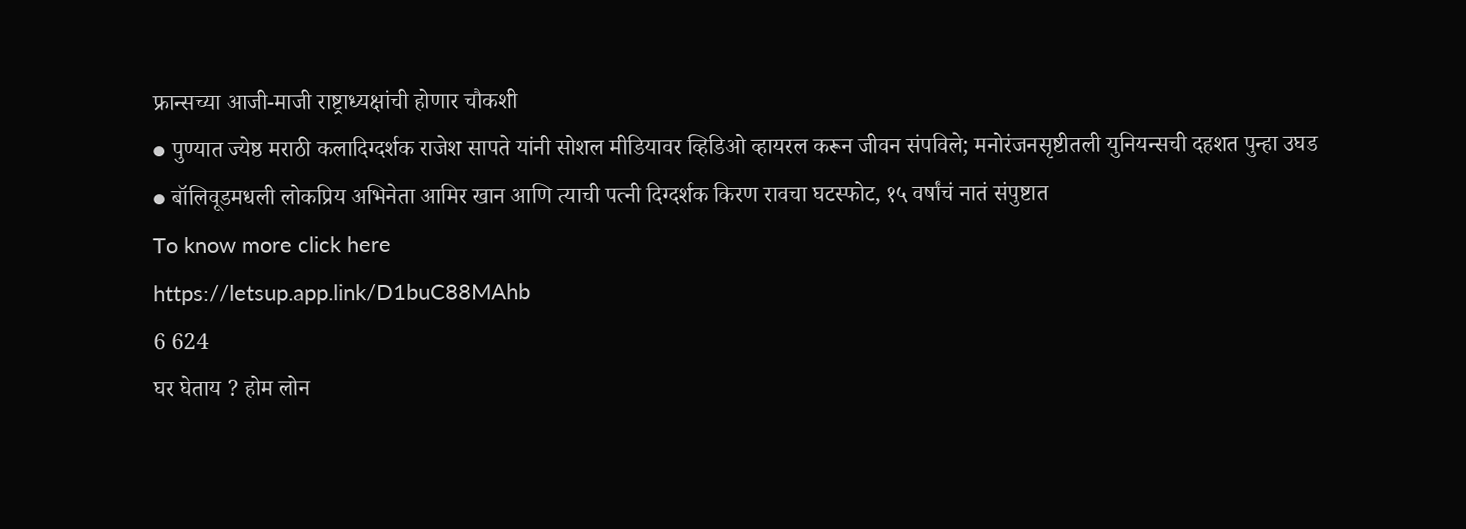फ्रान्सच्या आजी-माजी राष्ट्राध्यक्षांची होणार चौकशी
● पुण्यात ज्येष्ठ मराठी कलादिग्दर्शक राजेश सापते यांनी सोशल मीडियावर व्हिडिओ व्हायरल करून जीवन संपविले; मनोरंजनसृष्टीतली युनियन्सची दहशत पुन्हा उघड
● बॉलिवूडमधली लोकप्रिय अभिनेता आमिर खान आणि त्याची पत्नी दिग्दर्शक किरण रावचा घटस्फोट, १५ वर्षांचं नातं संपुष्टात
To know more click here
https://letsup.app.link/D1buC88MAhb
6 624
घर घेताय ? होम लोन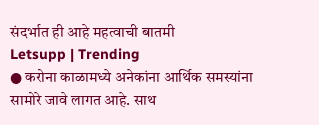संदर्भात ही आहे महत्वाची बातमी
Letsupp | Trending
● करोना काळामध्ये अनेकांना आर्थिक समस्यांना सामोरे जावे लागत आहे. साथ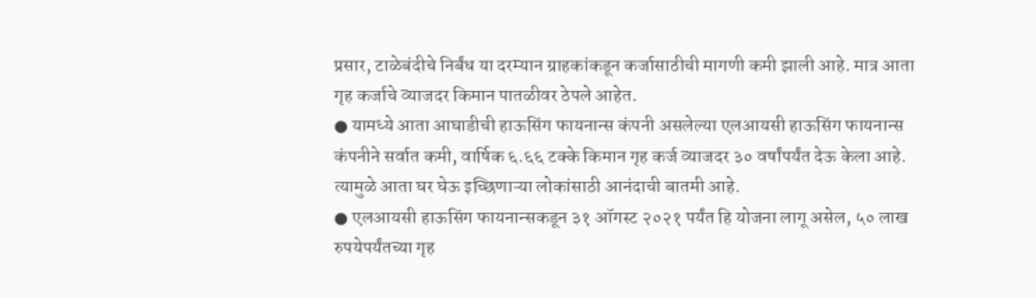प्रसार, टाळेबंदीचे निर्बंध या दरम्यान ग्राहकांकडून कर्जासाठीची मागणी कमी झाली आहे. मात्र आता गृह कर्जाचे व्याजदर किमान पातळीवर ठेपले आहेत.
● यामध्ये आता आघाडीची हाऊसिंग फायनान्स कंपनी असलेल्या एलआयसी हाऊसिंग फायनान्स कंपनीने सर्वात कमी, वार्षिक ६.६६ टक्के किमान गृह कर्ज व्याजदर ३० वर्षांपर्यंत देऊ केला आहे. त्यामुळे आता घर घेऊ इच्छिणाऱ्या लोकांसाठी आनंदाची बातमी आहे.
● एलआयसी हाऊसिंग फायनान्सकडून ३१ ऑगस्ट २०२१ पर्यंत हि योजना लागू असेल, ५० लाख रुपयेपर्यंतच्या गृह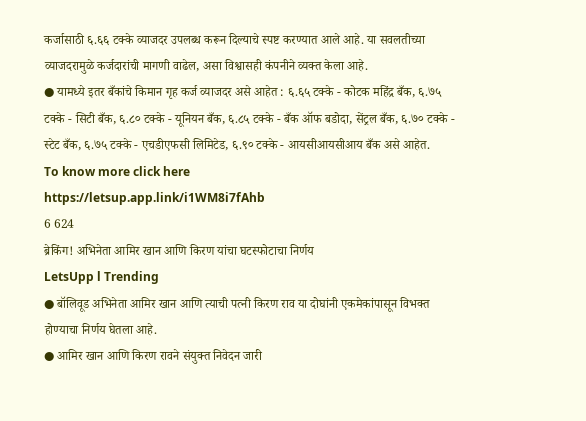कर्जासाठी ६.६६ टक्के व्याजदर उपलब्ध करून दिल्याचे स्पष्ट करण्यात आले आहे. या सवलतीच्या व्याजदरामुळे कर्जदारांची मागणी वाढेल, असा विश्वासही कंपनीने व्यक्त केला आहे.
● यामध्ये इतर बँकांचे किमान गृह कर्ज व्याजदर असे आहेत : ६.६५ टक्के - कोटक महिंद्र बँक, ६.७५ टक्के - सिटी बँक, ६.८० टक्के - यूनियन बँक, ६.८५ टक्के - बँक ऑफ बडोदा, सेंट्रल बँक, ६.७० टक्के - स्टेट बँक, ६.७५ टक्के - एचडीएफसी लिमिटेड, ६.९० टक्के - आयसीआयसीआय बँक असे आहेत.
To know more click here
https://letsup.app.link/i1WM8i7fAhb
6 624
ब्रेकिंग! अभिनेता आमिर खान आणि किरण यांचा घटस्फोटाचा निर्णय
LetsUpp l Trending
● बॉलिवूड अभिनेता आमिर खान आणि त्याची पत्नी किरण राव या दोघांनी एकमेकांपासून विभक्त होण्याचा निर्णय घेतला आहे.
● आमिर खान आणि किरण रावने संयुक्त निवेदन जारी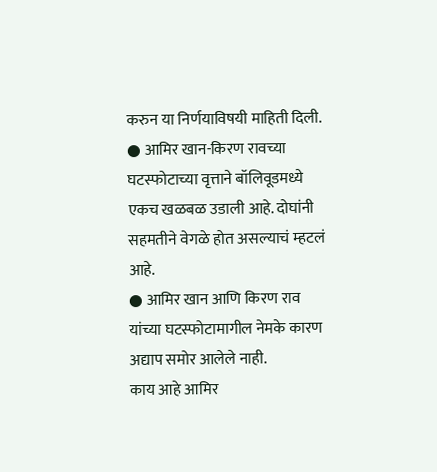करुन या निर्णयाविषयी माहिती दिली.
● आमिर खान-किरण रावच्या घटस्फोटाच्या वृत्ताने बॉलिवूडमध्ये एकच खळबळ उडाली आहे. दोघांनी सहमतीने वेगळे होत असल्याचं म्हटलं आहे.
● आमिर खान आणि किरण राव यांच्या घटस्फोटामागील नेमके कारण अद्याप समोर आलेले नाही.
काय आहे आमिर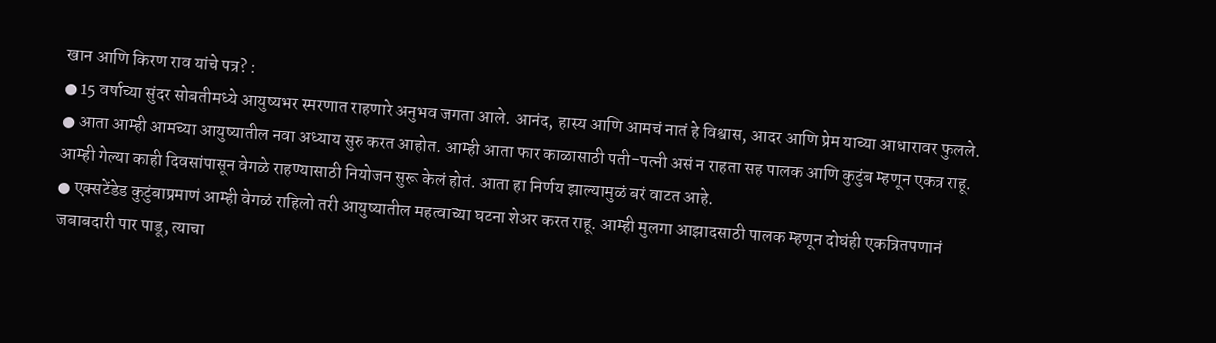खान आणि किरण राव यांचे पत्र? :
● 15 वर्षाच्या सुंदर सोबतीमध्ये आयुष्यभर स्मरणात राहणारे अनुभव जगता आले. आनंद, हास्य आणि आमचं नातं हे विश्वास, आदर आणि प्रेम याच्या आधारावर फुलले.
● आता आम्ही आमच्या आयुष्यातील नवा अध्याय सुरु करत आहोत. आम्ही आता फार काळासाठी पती-पत्नी असं न राहता सह पालक आणि कुटुंब म्हणून एकत्र राहू. आम्ही गेल्या काही दिवसांपासून वेगळे राहण्यासाठी नियोजन सुरू केलं होतं. आता हा निर्णय झाल्यामुळं बरं वाटत आहे.
● एक्सटेंडेड कुटुंबाप्रमाणं आम्ही वेगळं राहिलो तरी आयुष्यातील महत्वाच्या घटना शेअर करत राहू. आम्ही मुलगा आझादसाठी पालक म्हणून दोघंही एकत्रितपणानं जबाबदारी पार पाडू, त्याचा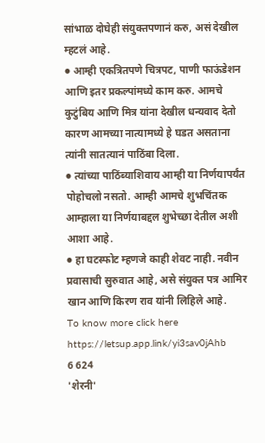सांभाळ दोघेही संयुक्तपणानं करु, असं देखील म्हटलं आहे.
● आम्ही एकत्रितपणे चित्रपट, पाणी फाऊंडेशन आणि इतर प्रकल्पांमध्ये काम करु. आमचे कुटुंबिय आणि मित्र यांना देखील धन्यवाद देतो कारण आमच्या नात्यामध्ये हे घडत असताना त्यांनी सातत्यानं पाठिंबा दिला.
● त्यांच्या पाठिंब्याशिवाय आम्ही या निर्णयापर्यंत पोहोचलो नसतो. आम्ही आमचे शुभचिंतक आम्हाला या निर्णयाबद्दल शुभेच्छा देतील अशी आशा आहे.
● हा घटस्फोट म्हणजे काही शेवट नाही. नवीन प्रवासाची सुरुवात आहे, असे संयुक्त पत्र आमिर खान आणि किरण राव यांनी लिहिले आहे.
To know more click here
https://letsup.app.link/yi3sav0jAhb
6 624
'शेरनी'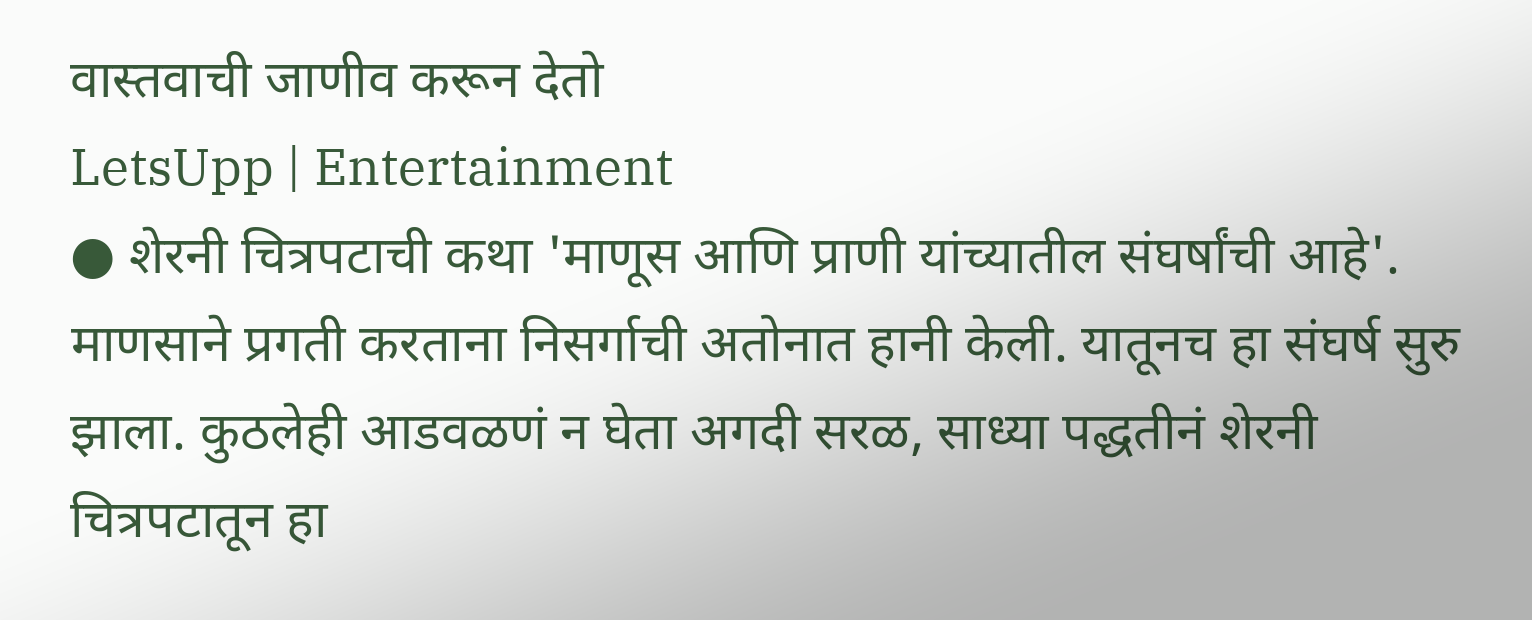वास्तवाची जाणीव करून देतो
LetsUpp | Entertainment
● शेरनी चित्रपटाची कथा 'माणूस आणि प्राणी यांच्यातील संघर्षांची आहे'. माणसाने प्रगती करताना निसर्गाची अतोनात हानी केली. यातूनच हा संघर्ष सुरु झाला. कुठलेही आडवळणं न घेता अगदी सरळ, साध्या पद्धतीनं शेरनी चित्रपटातून हा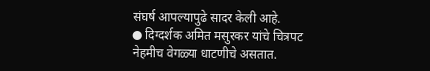संघर्ष आपल्यापुढे सादर केली आहे.
● दिग्दर्शक अमित मसुरकर यांचे चित्रपट नेहमीच वेगळ्या धाटणीचे असतात.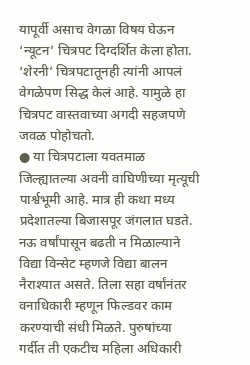यापूर्वी असाच वेगळा विषय घेऊन ‘न्यूटन’ चित्रपट दिग्दर्शित केला होता. ‘शेरनी’ चित्रपटातूनही त्यांनी आपलं वेगळेपण सिद्ध केलं आहे. यामुळे हा चित्रपट वास्तवाच्या अगदी सहजपणे जवळ पोहोचतो.
● या चित्रपटाला यवतमाळ जिल्ह्यातल्या अवनी वाघिणीच्या मृत्यूची पार्श्वभूमी आहे. मात्र ही कथा मध्य प्रदेशातल्या बिजासपूर जंगलात घडते. नऊ वर्षांपासून बढती न मिळाल्याने विद्या विन्सेट म्हणजे विद्या बालन नैराश्यात असते. तिला सहा वर्षांनंतर वनाधिकारी म्हणून फिल्डवर काम करण्याची संधी मिळते. पुरुषांच्या गर्दीत ती एकटीच महिला अधिकारी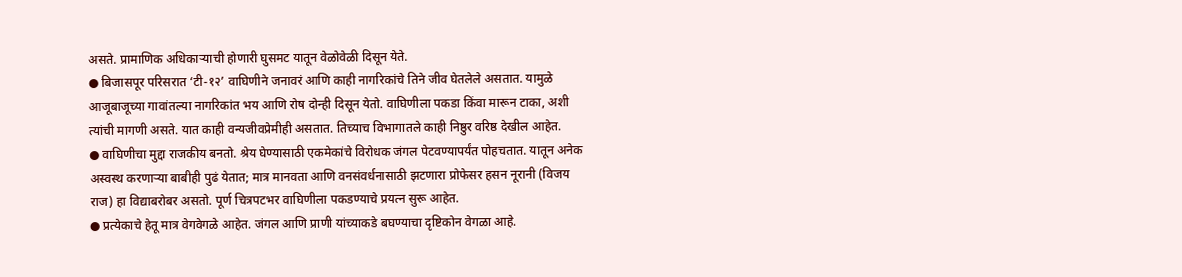असते. प्रामाणिक अधिकाऱ्याची होणारी घुसमट यातून वेळोवेळी दिसून येते.
● बिजासपूर परिसरात ‘टी-१२’ वाघिणीने जनावरं आणि काही नागरिकांचे तिने जीव घेतलेले असतात. यामुळे आजूबाजूच्या गावांतल्या नागरिकांत भय आणि रोष दोन्ही दिसून येतो. वाघिणीला पकडा किंवा मारून टाका, अशी त्यांची मागणी असते. यात काही वन्यजीवप्रेमीही असतात. तिच्याच विभागातले काही निष्ठुर वरिष्ठ देखील आहेत.
● वाघिणीचा मुद्दा राजकीय बनतो. श्रेय घेण्यासाठी एकमेकांचे विरोधक जंगल पेटवण्यापर्यंत पोहचतात. यातून अनेक अस्वस्थ करणाऱ्या बाबीही पुढं येतात; मात्र मानवता आणि वनसंवर्धनासाठी झटणारा प्रोफेसर हसन नूरानी (विजय राज) हा विद्याबरोबर असतो. पूर्ण चित्रपटभर वाघिणीला पकडण्याचे प्रयत्न सुरू आहेत.
● प्रत्येकाचे हेतू मात्र वेगवेगळे आहेत. जंगल आणि प्राणी यांच्याकडे बघण्याचा दृष्टिकोन वेगळा आहे.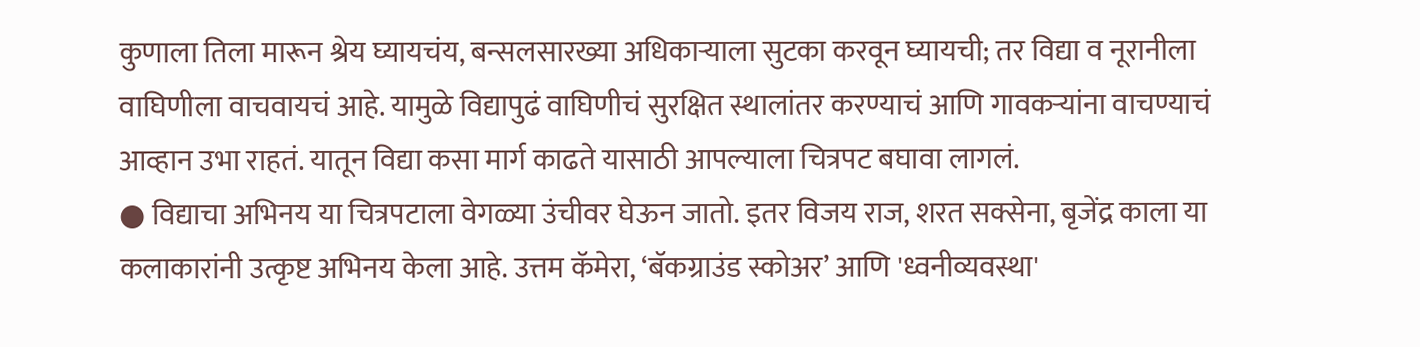कुणाला तिला मारून श्रेय घ्यायचंय, बन्सलसारख्या अधिकाऱ्याला सुटका करवून घ्यायची; तर विद्या व नूरानीला वाघिणीला वाचवायचं आहे. यामुळे विद्यापुढं वाघिणीचं सुरक्षित स्थालांतर करण्याचं आणि गावकऱ्यांना वाचण्याचं आव्हान उभा राहतं. यातून विद्या कसा मार्ग काढते यासाठी आपल्याला चित्रपट बघावा लागलं.
● विद्याचा अभिनय या चित्रपटाला वेगळ्या उंचीवर घेऊन जातो. इतर विजय राज, शरत सक्सेना, बृजेंद्र काला या कलाकारांनी उत्कृष्ट अभिनय केला आहे. उत्तम कॅमेरा, ‘बॅकग्राउंड स्कोअर’ आणि 'ध्वनीव्यवस्था'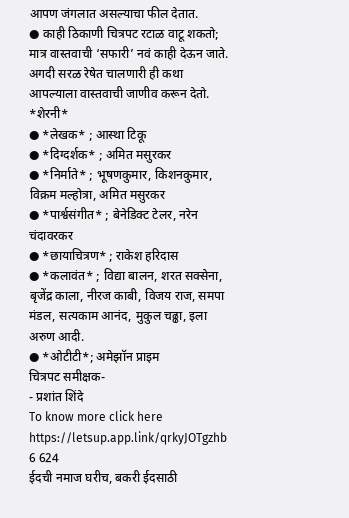आपण जंगलात असल्याचा फील देतात.
● काही ठिकाणी चित्रपट रटाळ वाटू शकतो; मात्र वास्तवाची ‘सफारी’ नवं काही देऊन जाते. अगदी सरळ रेषेत चालणारी ही कथा आपल्याला वास्तवाची जाणीव करून देतो.
*शेरनी*
● *लेखक* ; आस्था टिकू
● *दिग्दर्शक* ; अमित मसुरकर
● *निर्माते* ; भूषणकुमार, किशनकुमार, विक्रम मल्होत्रा, अमित मसुरकर
● *पार्श्वसंगीत* ; बेनेडिक्ट टेलर, नरेन चंदावरकर
● *छायाचित्रण* ; राकेश हरिदास
● *कलावंत* ; विद्या बालन, शरत सक्सेना, बृजेंद्र काला, नीरज काबी, विजय राज, समपा मंडल, सत्यकाम आनंद, मुकुल चढ्ढा, इला अरुण आदी.
● *ओटीटी*; अमेझॉन प्राइम
चित्रपट समीक्षक-
- प्रशांत शिंदे
To know more click here
https://letsup.app.link/qrkyJOTgzhb
6 624
ईदची नमाज घरीच, बकरी ईदसाठी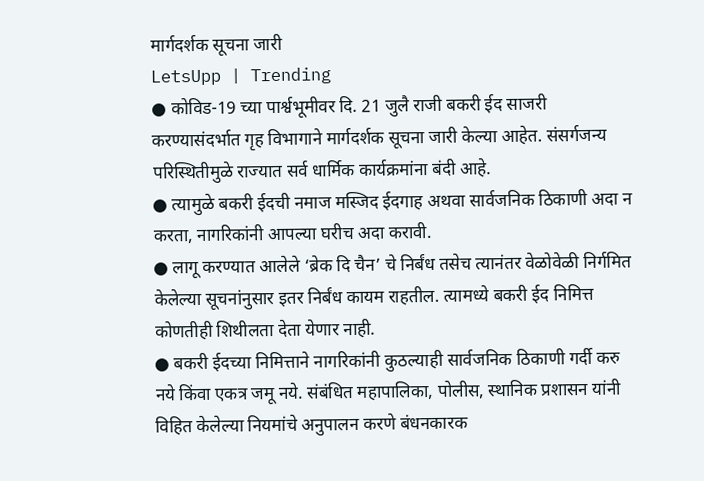मार्गदर्शक सूचना जारी
LetsUpp | Trending
● कोविड-19 च्या पार्श्वभूमीवर दि. 21 जुलै राजी बकरी ईद साजरी करण्यासंदर्भात गृह विभागाने मार्गदर्शक सूचना जारी केल्या आहेत. संसर्गजन्य परिस्थितीमुळे राज्यात सर्व धार्मिक कार्यक्रमांना बंदी आहे.
● त्यामुळे बकरी ईदची नमाज मस्जिद ईदगाह अथवा सार्वजनिक ठिकाणी अदा न करता, नागरिकांनी आपल्या घरीच अदा करावी.
● लागू करण्यात आलेले ‘ब्रेक दि चैन’ चे निर्बंध तसेच त्यानंतर वेळोवेळी निर्गमित केलेल्या सूचनांनुसार इतर निर्बंध कायम राहतील. त्यामध्ये बकरी ईद निमित्त कोणतीही शिथीलता देता येणार नाही.
● बकरी ईदच्या निमित्ताने नागरिकांनी कुठल्याही सार्वजनिक ठिकाणी गर्दी करु नये किंवा एकत्र जमू नये. संबंधित महापालिका, पोलीस, स्थानिक प्रशासन यांनी विहित केलेल्या नियमांचे अनुपालन करणे बंधनकारक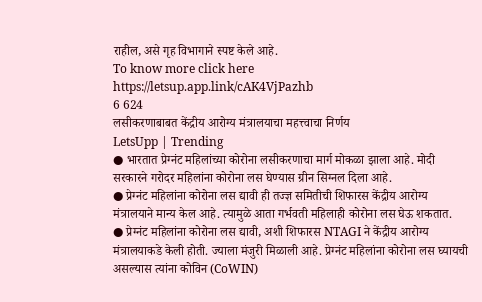राहील, असे गृह विभागाने स्पष्ट केले आहे.
To know more click here
https://letsup.app.link/cAK4VjPazhb
6 624
लसीकरणाबाबत केंद्रीय आरोग्य मंत्रालयाचा महत्त्वाचा निर्णय
LetsUpp | Trending
● भारतात प्रेग्नंट महिलांच्या कोरोना लसीकरणाचा मार्ग मोकळा झाला आहे. मोदी सरकारने गरोदर महिलांना कोरोना लस घेण्यास ग्रीन सिग्नल दिला आहे.
● प्रेग्नंट महिलांना कोरोना लस द्यावी ही तज्ज्ञ समितीची शिफारस केंद्रीय आरोग्य मंत्रालयाने मान्य केल आहे. त्यामुळे आता गर्भवती महिलाही कोरोना लस घेऊ शकतात.
● प्रेग्नंट महिलांना कोरोना लस द्यावी, अशी शिफारस NTAGI ने केंद्रीय आरोग्य मंत्रालयाकडे केली होती. ज्याला मंजुरी मिळाली आहे. प्रेग्नंट महिलांना कोरोना लस घ्यायची असल्यास त्यांना कोविन (CoWIN)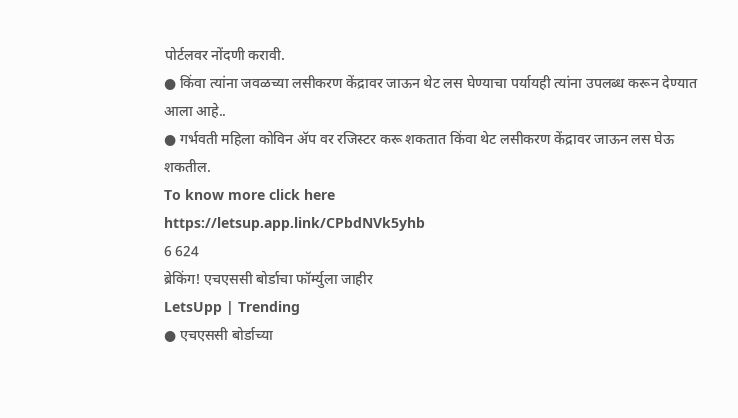पोर्टलवर नोंदणी करावी.
● किंवा त्यांना जवळच्या लसीकरण केंद्रावर जाऊन थेट लस घेण्याचा पर्यायही त्यांना उपलब्ध करून देण्यात आला आहे..
● गर्भवती महिला कोविन ॲप वर रजिस्टर करू शकतात किंवा थेट लसीकरण केंद्रावर जाऊन लस घेऊ शकतील.
To know more click here
https://letsup.app.link/CPbdNVk5yhb
6 624
ब्रेकिंग! एचएससी बोर्डाचा फॉर्म्युला जाहीर
LetsUpp | Trending
● एचएससी बोर्डाच्या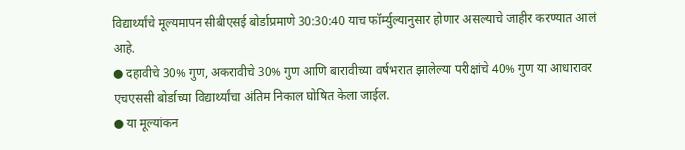विद्यार्थ्यांचे मूल्यमापन सीबीएसई बोर्डाप्रमाणे 30:30:40 याच फॉर्म्युल्यानुसार होणार असल्याचे जाहीर करण्यात आलं आहे.
● दहावीचे 30% गुण, अकरावीचे 30% गुण आणि बारावीच्या वर्षभरात झालेल्या परीक्षांचे 40% गुण या आधारावर एचएससी बोर्डाच्या विद्यार्थ्यांचा अंतिम निकाल घोषित केला जाईल.
● या मूल्यांकन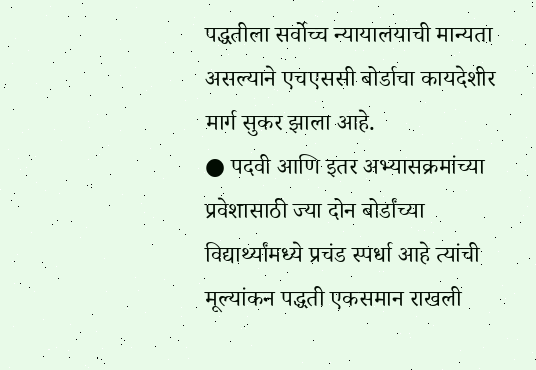पद्धतीला सर्वोच्च न्यायालयाची मान्यता असल्याने एचएससी बोर्डाचा कायदेशीर मार्ग सुकर झाला आहे.
● पदवी आणि इतर अभ्यासक्रमांच्या प्रवेशासाठी ज्या दोन बोर्डांच्या विद्यार्थ्यांमध्ये प्रचंड स्पर्धा आहे त्यांची मूल्यांकन पद्धती एकसमान राखली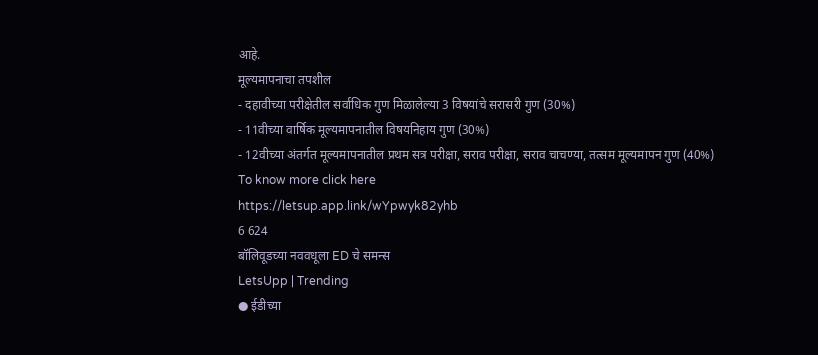आहे.
मूल्यमापनाचा तपशील
- दहावीच्या परीक्षेतील सर्वाधिक गुण मिळालेल्या 3 विषयांचे सरासरी गुण (30%)
- 11वीच्या वार्षिक मूल्यमापनातील विषयनिहाय गुण (30%)
- 12वीच्या अंतर्गत मूल्यमापनातील प्रथम सत्र परीक्षा, सराव परीक्षा, सराव चाचण्या, तत्सम मूल्यमापन गुण (40%)
To know more click here
https://letsup.app.link/wYpwyk82yhb
6 624
बॉलिवूडच्या नववधूला ED चे समन्स
LetsUpp | Trending
● ईडीच्या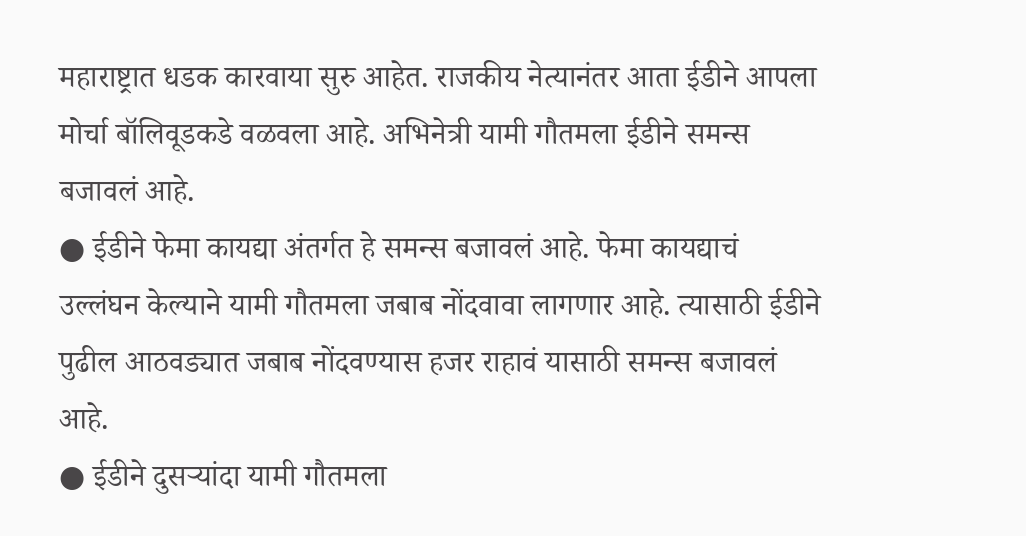महाराष्ट्रात धडक कारवाया सुरु आहेत. राजकीय नेत्यानंतर आता ईडीने आपला मोर्चा बॉलिवूडकडे वळवला आहे. अभिनेत्री यामी गौतमला ईडीने समन्स बजावलं आहे.
● ईडीने फेमा कायद्या अंतर्गत हे समन्स बजावलं आहे. फेमा कायद्याचं उल्लंघन केल्याने यामी गौतमला जबाब नोंदवावा लागणार आहे. त्यासाठी ईडीने पुढील आठवड्यात जबाब नोंदवण्यास हजर राहावं यासाठी समन्स बजावलं आहे.
● ईडीने दुसऱ्यांदा यामी गौतमला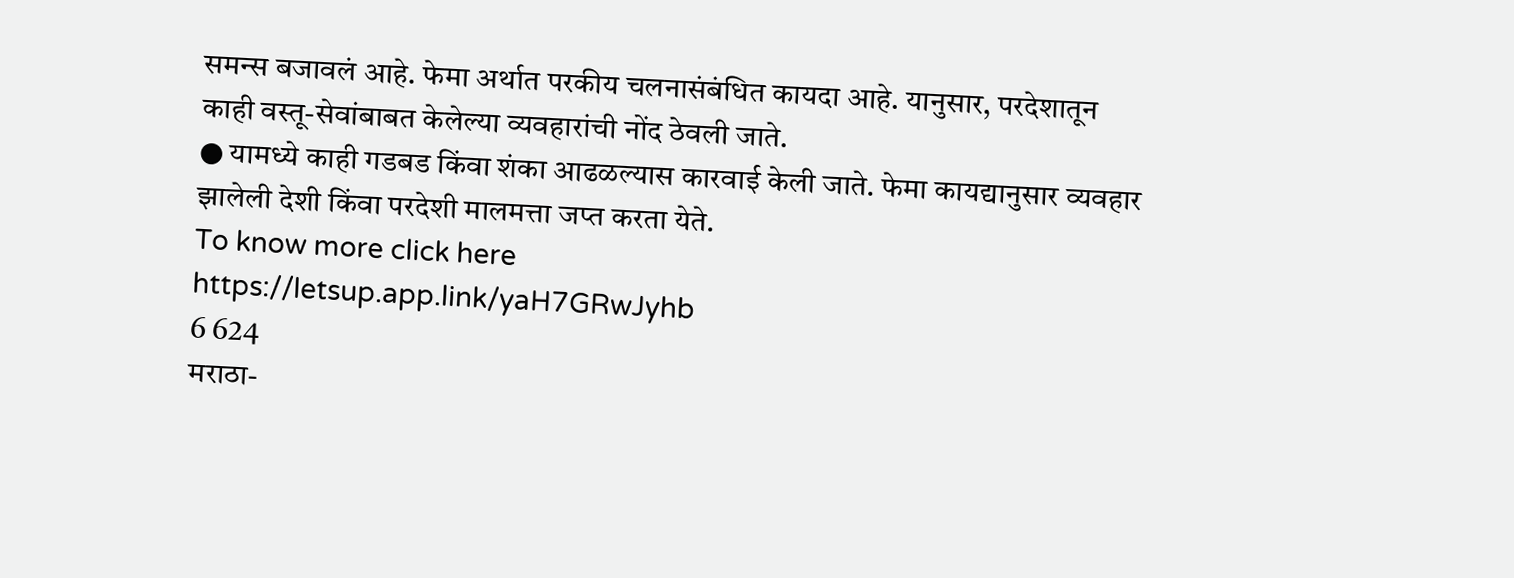समन्स बजावलं आहे. फेमा अर्थात परकीय चलनासंबंधित कायदा आहे. यानुसार, परदेशातून काही वस्तू-सेवांबाबत केलेल्या व्यवहारांची नोंद ठेवली जाते.
● यामध्ये काही गडबड किंवा शंका आढळल्यास कारवाई केली जाते. फेमा कायद्यानुसार व्यवहार झालेली देशी किंवा परदेशी मालमत्ता जप्त करता येते.
To know more click here
https://letsup.app.link/yaH7GRwJyhb
6 624
मराठा-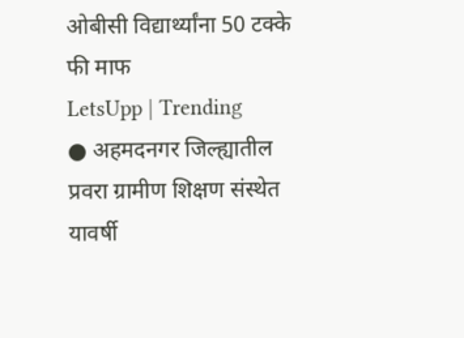ओबीसी विद्यार्थ्यांना 50 टक्के फी माफ
LetsUpp | Trending
● अहमदनगर जिल्ह्यातील प्रवरा ग्रामीण शिक्षण संस्थेत यावर्षी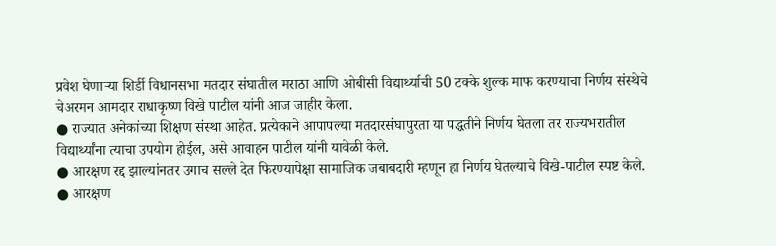प्रवेश घेणाऱ्या शिर्डी विधानसभा मतदार संघातील मराठा आणि ओबीसी विद्यार्थ्याची 50 टक्के शुल्क माफ करण्याचा निर्णय संस्थेचे चेअरमन आमदार राधाकृष्ण विखे पाटील यांनी आज जाहीर केला.
● राज्यात अनेकांच्या शिक्षण संस्था आहेत. प्रत्येकाने आपापल्या मतदारसंघापुरता या पद्धतीने निर्णय घेतला तर राज्यभरातील विद्यार्थ्यांना त्याचा उपयोग होईल, असे आवाहन पाटील यांनी यावेळी केले.
● आरक्षण रद्द झाल्यांनतर उगाच सल्ले देत फिरण्यापेक्षा सामाजिक जबाबदारी म्हणून हा निर्णय घेतल्याचे विखे-पाटील स्पष्ट केले.
● आरक्षण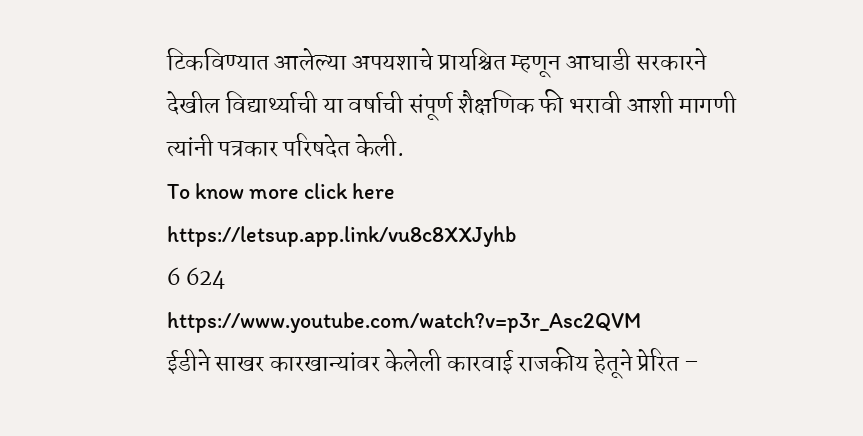टिकविण्यात आलेल्या अपयशाचे प्रायश्चित म्हणून आघाडी सरकारने देखील विद्यार्थ्याची या वर्षाची संपूर्ण शैक्षणिक फी भरावी आशी मागणी त्यांनी पत्रकार परिषदेत केली.
To know more click here
https://letsup.app.link/vu8c8XXJyhb
6 624
https://www.youtube.com/watch?v=p3r_Asc2QVM
ईडीने साखर कारखान्यांवर केलेली कारवाई राजकीय हेतूने प्रेरित –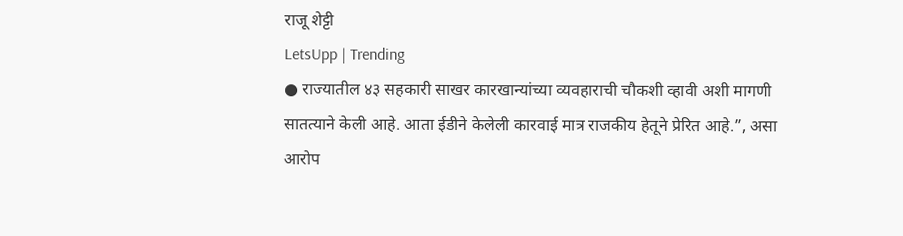राजू शेट्टी
LetsUpp | Trending
● राज्यातील ४३ सहकारी साखर कारखान्यांच्या व्यवहाराची चौकशी व्हावी अशी मागणी सातत्याने केली आहे. आता ईडीने केलेली कारवाई मात्र राजकीय हेतूने प्रेरित आहे.”, असा आरोप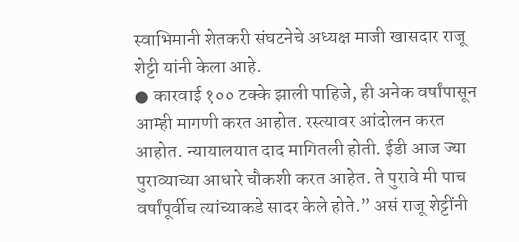स्वाभिमानी शेतकरी संघटनेचे अध्यक्ष माजी खासदार राजू शेट्टी यांनी केला आहे.
● कारवाई १०० टक्के झाली पाहिजे, ही अनेक वर्षांपासून आम्ही मागणी करत आहोत. रस्त्यावर आंदोलन करत आहोत. न्यायालयात दाद मागितली होती. ईडी आज ज्या पुराव्याच्या आधारे चौकशी करत आहेत. ते पुरावे मी पाच वर्षांपूर्वीच त्यांच्याकडे सादर केले होते.” असं राजू शेट्टींनी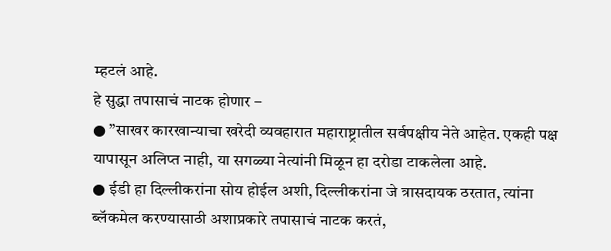म्हटलं आहे.
हे सुद्धा तपासाचं नाटक होणार –
● ”साखर कारखान्याचा खरेदी व्यवहारात महाराष्ट्रातील सर्वपक्षीय नेते आहेत. एकही पक्ष यापासून अलिप्त नाही, या सगळ्या नेत्यांनी मिळून हा दरोडा टाकलेला आहे.
● ईडी हा दिल्लीकरांना सोय होईल अशी, दिल्लीकरांना जे त्रासदायक ठरतात, त्यांना ब्लॅकमेल करण्यासाठी अशाप्रकारे तपासाचं नाटक करतं,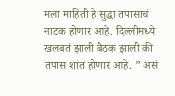मला माहिती हे सुद्धा तपासाचं नाटक होणार आहे. दिल्लीमध्ये खलबतं झाली बैठक झाली की तपास शांत होणार आहे. ” असं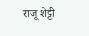राजू शेट्टी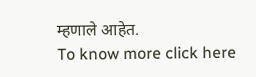म्हणाले आहेत.
To know more click here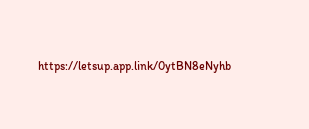https://letsup.app.link/0ytBN8eNyhb